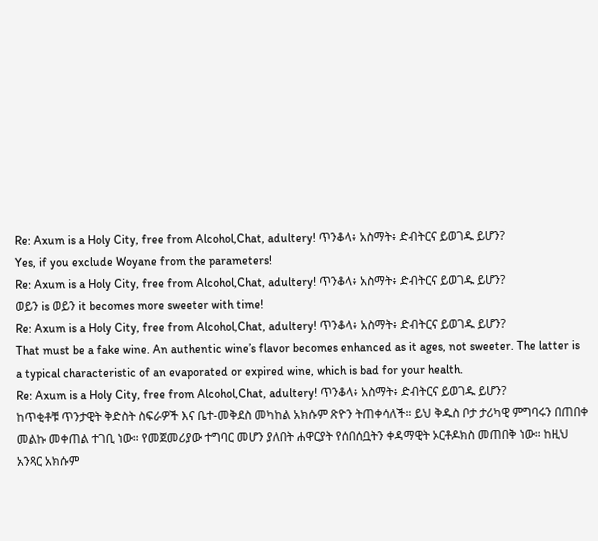Re: Axum is a Holy City, free from Alcohol,Chat, adultery! ጥንቆላ፥ አስማት፥ ድብትርና ይወገዱ ይሆን?
Yes, if you exclude Woyane from the parameters!
Re: Axum is a Holy City, free from Alcohol,Chat, adultery! ጥንቆላ፥ አስማት፥ ድብትርና ይወገዱ ይሆን?
ወይን is ወይን it becomes more sweeter with time!
Re: Axum is a Holy City, free from Alcohol,Chat, adultery! ጥንቆላ፥ አስማት፥ ድብትርና ይወገዱ ይሆን?
That must be a fake wine. An authentic wine’s flavor becomes enhanced as it ages, not sweeter. The latter is a typical characteristic of an evaporated or expired wine, which is bad for your health.
Re: Axum is a Holy City, free from Alcohol,Chat, adultery! ጥንቆላ፥ አስማት፥ ድብትርና ይወገዱ ይሆን?
ከጥቂቶቹ ጥንታዊት ቅድስት ስፍራዎች እና ቤተ-መቅደስ መካከል አክሱም ጽዮን ትጠቀሳለች። ይህ ቅዱስ ቦታ ታሪካዊ ምግባሩን በጠበቀ መልኩ መቀጠል ተገቢ ነው። የመጀመሪያው ተግባር መሆን ያለበት ሐዋርያት የሰበሰቧትን ቀዳማዊት ኦርቶዶክስ መጠበቅ ነው። ከዚህ አንጻር አክሱም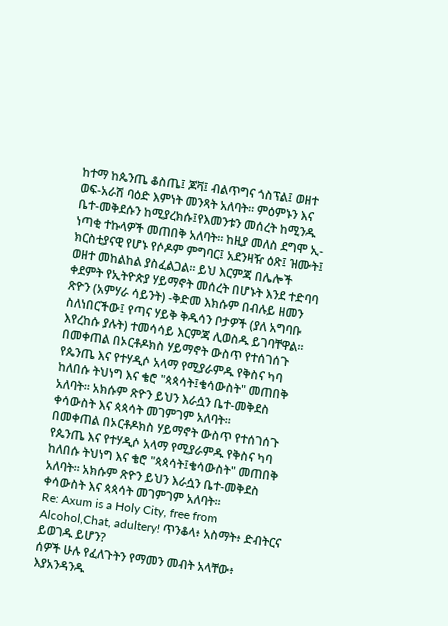ከተማ ከጴንጤ ቆስጤ፤ ጆቫ፤ ብልጥግና ጎስፕል፤ ወዘተ ወፍ-አራሽ ባዕድ እምነት መንጻት አለባት። ምዕምኑን እና ቤተ-መቅደሱን ከሚያረክሱ፤የእመንቱን መሰረት ከሚንዱ ነጣቂ ተኩላዎች መጠበቅ አለባት። ከዚያ መለስ ደግሞ ኢ-ክርስቲያናዊ የሆኑ የሶዶም ምግባር፤ አደንዛዥ ዕጽ፤ ዝሙት፤ ወዘተ መከልከል ያስፈልጋል። ይህ እርምጃ በሌሎች ቀደምት የኢትዮጵያ ሃይማኖት መሰረት በሆኑት እንደ ተድባባ ጽዮን (አምሃራ ሳይንት) -ቅድመ እክሱም በብሉይ ዘመን ስለነበርችው፤ የጣና ሃይቅ ቅዱሳን ቦታዎች (ያለ አግባቡ እየረከሱ ያሉት) ተመሳሳይ እርምጃ ሊወስዱ ይገባቸዋል።
በመቀጠል በኦርቶዶክስ ሃይማኖት ውስጥ የተሰገሰጉ የጴንጤ እና የተሃዲሶ አላማ የሚያራምዱ የቅስና ካባ ከለበሱ ትህነግ እና ቄሮ "ጳጳሳት፤ቄሳውስት" መጠበቅ አለባት። አክሱም ጽዮን ይህን እራሷን ቤተ-መቅደስ ቀሳውስት እና ጳጳሳት መገምገም አለባት።
በመቀጠል በኦርቶዶክስ ሃይማኖት ውስጥ የተሰገሰጉ የጴንጤ እና የተሃዲሶ አላማ የሚያራምዱ የቅስና ካባ ከለበሱ ትህነግ እና ቄሮ "ጳጳሳት፤ቄሳውስት" መጠበቅ አለባት። አክሱም ጽዮን ይህን እራሷን ቤተ-መቅደስ ቀሳውስት እና ጳጳሳት መገምገም አለባት።
Re: Axum is a Holy City, free from Alcohol,Chat, adultery! ጥንቆላ፥ አስማት፥ ድብትርና ይወገዱ ይሆን?
ሰዎች ሁሉ የፈለጉትን የማመን መብት አላቸው፥ እያአንዳንዱ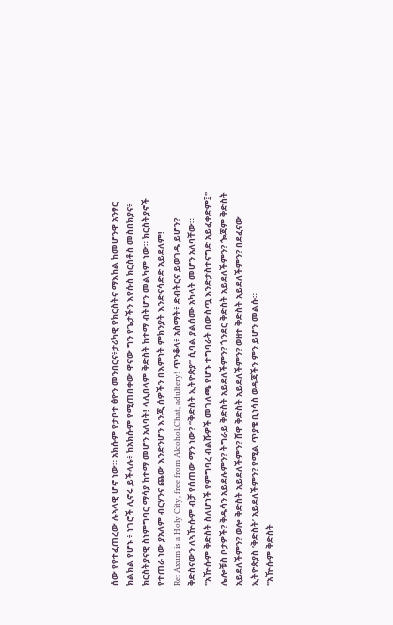ሰው የየተፈጠረው ሉኣላዊ ሆኖ ነው። አክሱም የታቦተ ፅዮን መንበርና፥ታሪካዊ የክርስትና ማእከል ከመሆንዋ አንፃር ክልክል የሆኑ ፥ ነገሮች ሊኖሩ ይችላሉ፥ ከአክሱም የሚጠበቀው ዋናው ግን የጌታችን እየሱስ ክርስቶስ መስበክያና፥ ክርስትያናዊ ስነምግባር ማሳያ ከተማ መሆን አለባት! ላሊበላም ቅድስት ከተማ ብትሆን መልካም ነው። ክርስትያኖች የተጠራ ነው ያአለም ብርሃንና ጨው እንድንሆን እንጂ ሰዎችን በእምነት ምክንያት እንድናሳድድ አይደለም!
Re: Axum is a Holy City, free from Alcohol,Chat, adultery! ጥንቆላ፥ አስማት፥ ድብትርና ይወገዱ ይሆን?
ቅድስናውን ለኣዅሱም ብቻ የሰጠው ማን ነው? “ቅድስት ኢትዮጵያ” ሲባል ያልሰሙ አካላት መሆን አለባቸው።
"አዅሱም ቅድስት ስለሆነች የምግባረ ብልሹዎች መገለጫ የሆኑ ተግባራት በውስጧ እንድታስተናግድ አይፈቀድም፤" ሌሎቹስ ቦታዎች? ቅዱሳን አይደሉምን? ትግራይ ቅድስት አይደለችምን? ጎንደር ቅድስት አይደለችምን? ጐጃም ቅድስት አይደለችምን? ወሎ ቅድስት አይደለችምን? ሸዋ ቅድስት አይደለችምን? ወዘተ ቅድስት አይደለችምን? በደፈናው ኢትዮጵያስ ‘ቅድስት’ አይደለችምን? የሚል ጥያቄ ቢነሳስ ወዳጃችን ምን ይሆን መልሱ።
"አዅሱም ቅድስት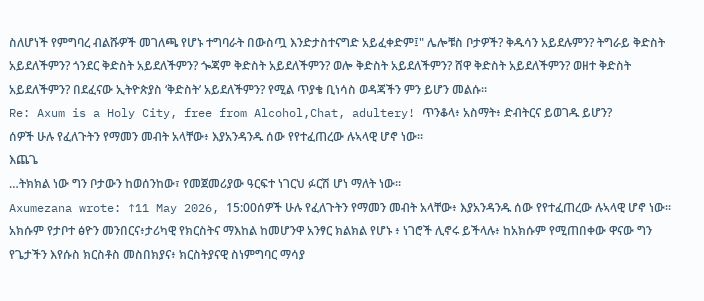ስለሆነች የምግባረ ብልሹዎች መገለጫ የሆኑ ተግባራት በውስጧ እንድታስተናግድ አይፈቀድም፤" ሌሎቹስ ቦታዎች? ቅዱሳን አይደሉምን? ትግራይ ቅድስት አይደለችምን? ጎንደር ቅድስት አይደለችምን? ጐጃም ቅድስት አይደለችምን? ወሎ ቅድስት አይደለችምን? ሸዋ ቅድስት አይደለችምን? ወዘተ ቅድስት አይደለችምን? በደፈናው ኢትዮጵያስ ‘ቅድስት’ አይደለችምን? የሚል ጥያቄ ቢነሳስ ወዳጃችን ምን ይሆን መልሱ።
Re: Axum is a Holy City, free from Alcohol,Chat, adultery! ጥንቆላ፥ አስማት፥ ድብትርና ይወገዱ ይሆን?
ሰዎች ሁሉ የፈለጉትን የማመን መብት አላቸው፥ እያአንዳንዱ ሰው የየተፈጠረው ሉኣላዊ ሆኖ ነው።
እጨጌ
…ትክክል ነው ግን ቦታውን ከወሰንከው፣ የመጀመሪያው ዓርፍተ ነገርህ ፉርሽ ሆነ ማለት ነው።
Axumezana wrote: ↑11 May 2026, 15:00ሰዎች ሁሉ የፈለጉትን የማመን መብት አላቸው፥ እያአንዳንዱ ሰው የየተፈጠረው ሉኣላዊ ሆኖ ነው። አክሱም የታቦተ ፅዮን መንበርና፥ታሪካዊ የክርስትና ማእከል ከመሆንዋ አንፃር ክልክል የሆኑ ፥ ነገሮች ሊኖሩ ይችላሉ፥ ከአክሱም የሚጠበቀው ዋናው ግን የጌታችን እየሱስ ክርስቶስ መስበክያና፥ ክርስትያናዊ ስነምግባር ማሳያ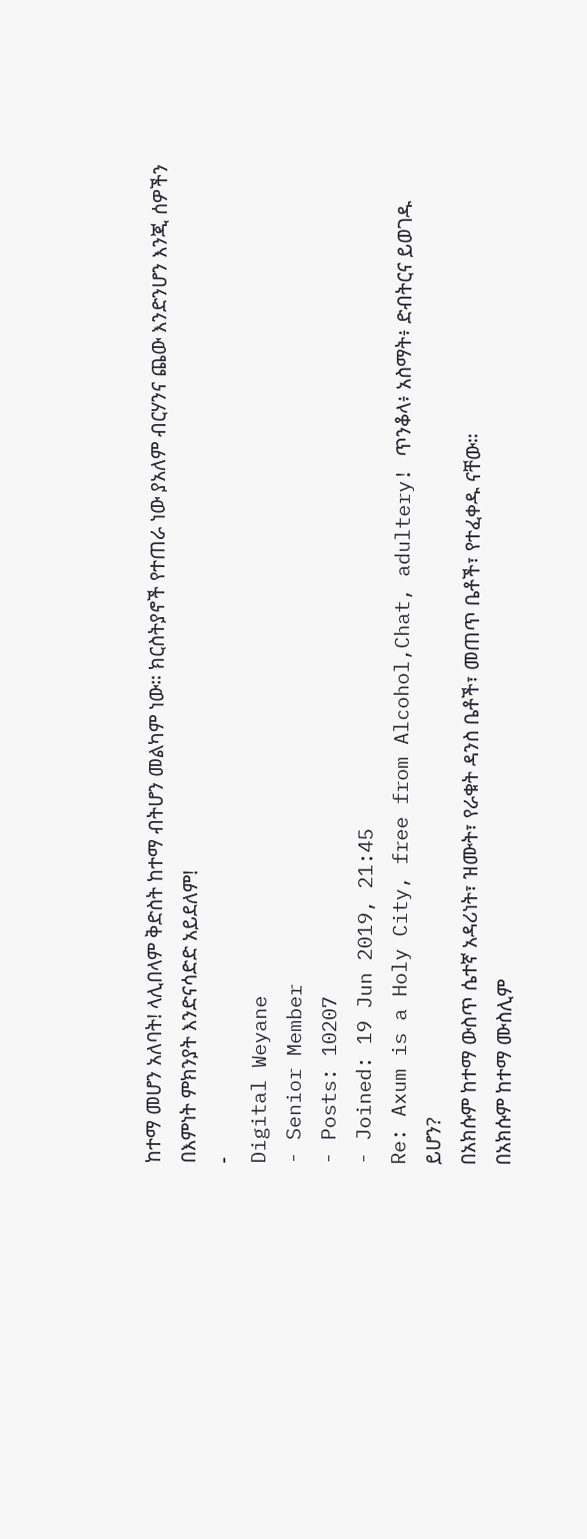ከተማ መሆን አለባት! ላሊበላም ቅድስት ከተማ ብትሆን መልካም ነው። ክርስትያኖች የተጠራ ነው ያአለም ብርሃንና ጨው እንድንሆን እንጂ ሰዎችን በእምነት ምክንያት እንድናሳድድ አይደለም!
-
Digital Weyane
- Senior Member
- Posts: 10207
- Joined: 19 Jun 2019, 21:45
Re: Axum is a Holy City, free from Alcohol,Chat, adultery! ጥንቆላ፥ አስማት፥ ድብትርና ይወገዱ ይሆን?
በአክሱም ከተማ ውስጥ ሴተኛ አዳሪነት፣ ዝሙት፣ የራቁት ዳንስ ቤቶች፣ መጠጥ ቤቶች፣ የተፈቀዱ ናቸው።
በአክሱም ከተማ ሙስሊም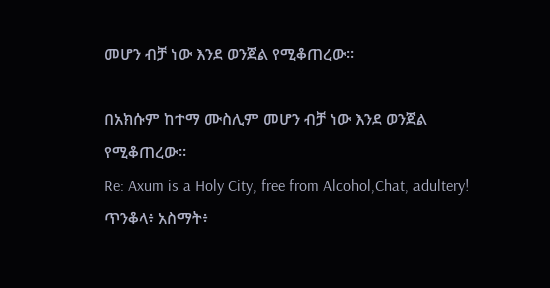መሆን ብቻ ነው እንደ ወንጀል የሚቆጠረው።

በአክሱም ከተማ ሙስሊም መሆን ብቻ ነው እንደ ወንጀል የሚቆጠረው።
Re: Axum is a Holy City, free from Alcohol,Chat, adultery! ጥንቆላ፥ አስማት፥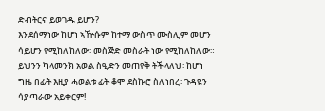ድብትርና ይወገዱ ይሆን?
እንደሰማነው ከሆነ ኣዅሱም ከተማ ውስጥ ሙስሊም መሆን ሳይሆን የሚከለከለው፡ መስጅድ መስራት ነው የሚከለከለው። ይህንን ካላመንክ አወል ስዒድን መጠየቅ ትችላለህ፡ ከሆነ ግዜ በፊት እዚያ ሓወልቱ ፊት ቆሞ ደስኩሮ ስለነበረ፡ ጉዳዩን ሳያጣራው አይቀርም!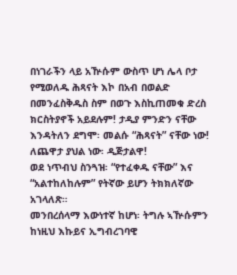በነገራችን ላይ አዅሱም ውስጥ ሆነ ሌላ ቦታ የሚወለዱ ሕጻናት እኮ በአብ በወልድ በመንፈስቅዱስ ስም በወጉ እስኪጠመቁ ድረስ ክርስትያኖች አይደሉም! ታዲያ ምንድን ናቸው እንዳትለን ደግሞ፡ መልሱ “ሕጻናት” ናቸው ነው! ለጨዋታ ያህል ነው፡ ዲጅታልዋ!
ወደ ነጥብህ ስንጓዝ፡ “የተፈቀዱ ናቸው” እና “አልተከለከሉም” የትኛው ይሆን ትክክለኛው አገላለጽ።
መንበረሰላማ እውነተኛ ከሆነ፡ ትግሉ ኣዅሱምን ከነዚህ እኩይና ኢግብረገባዊ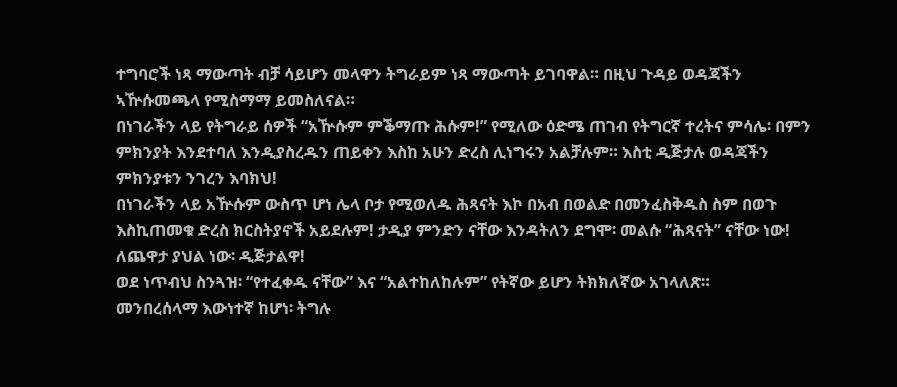ተግባሮች ነጻ ማውጣት ብቻ ሳይሆን መላዋን ትግራይም ነጻ ማውጣት ይገባዋል። በዚህ ጉዳይ ወዳጃችን ኣዅሱመጫላ የሚስማማ ይመስለናል።
በነገራችን ላይ የትግራይ ሰዎች “አዅሱም ምቕማጡ ሕሱም!” የሚለው ዕድሜ ጠገብ የትግርኛ ተረትና ምሳሌ፡ በምን ምክንያት እንደተባለ እንዲያስረዱን ጠይቀን እስከ አሁን ድረስ ሊነግሩን አልቻሉም። እስቲ ዲጅታሉ ወዳጃችን ምክንያቱን ንገረን እባክህ!
በነገራችን ላይ አዅሱም ውስጥ ሆነ ሌላ ቦታ የሚወለዱ ሕጻናት እኮ በአብ በወልድ በመንፈስቅዱስ ስም በወጉ እስኪጠመቁ ድረስ ክርስትያኖች አይደሉም! ታዲያ ምንድን ናቸው እንዳትለን ደግሞ፡ መልሱ “ሕጻናት” ናቸው ነው! ለጨዋታ ያህል ነው፡ ዲጅታልዋ!
ወደ ነጥብህ ስንጓዝ፡ “የተፈቀዱ ናቸው” እና “አልተከለከሉም” የትኛው ይሆን ትክክለኛው አገላለጽ።
መንበረሰላማ እውነተኛ ከሆነ፡ ትግሉ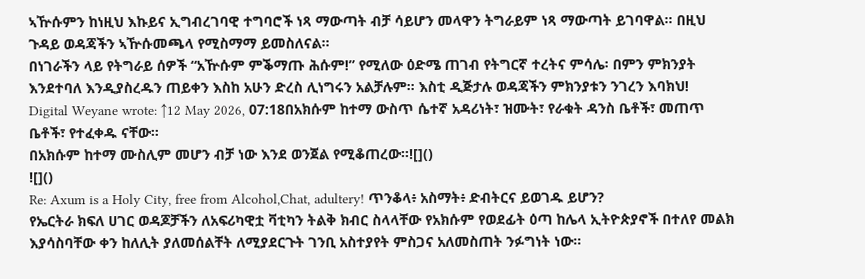ኣዅሱምን ከነዚህ እኩይና ኢግብረገባዊ ተግባሮች ነጻ ማውጣት ብቻ ሳይሆን መላዋን ትግራይም ነጻ ማውጣት ይገባዋል። በዚህ ጉዳይ ወዳጃችን ኣዅሱመጫላ የሚስማማ ይመስለናል።
በነገራችን ላይ የትግራይ ሰዎች “አዅሱም ምቕማጡ ሕሱም!” የሚለው ዕድሜ ጠገብ የትግርኛ ተረትና ምሳሌ፡ በምን ምክንያት እንደተባለ እንዲያስረዱን ጠይቀን እስከ አሁን ድረስ ሊነግሩን አልቻሉም። እስቲ ዲጅታሉ ወዳጃችን ምክንያቱን ንገረን እባክህ!
Digital Weyane wrote: ↑12 May 2026, 07:18በአክሱም ከተማ ውስጥ ሴተኛ አዳሪነት፣ ዝሙት፣ የራቁት ዳንስ ቤቶች፣ መጠጥ ቤቶች፣ የተፈቀዱ ናቸው።
በአክሱም ከተማ ሙስሊም መሆን ብቻ ነው እንደ ወንጀል የሚቆጠረው።![]()
![]()
Re: Axum is a Holy City, free from Alcohol,Chat, adultery! ጥንቆላ፥ አስማት፥ ድብትርና ይወገዱ ይሆን?
የኤርትራ ክፍለ ሀገር ወዳጆቻችን ለአፍሪካዊቷ ቫቲካን ትልቅ ክብር ስላላቸው የአክሱም የወደፊት ዕጣ ከሌላ ኢትዮጵያኖች በተለየ መልክ እያሳስባቸው ቀን ከለሊት ያለመሰልቸት ለሚያደርጉት ገንቢ አስተያየት ምስጋና አለመስጠት ንፉግነት ነው።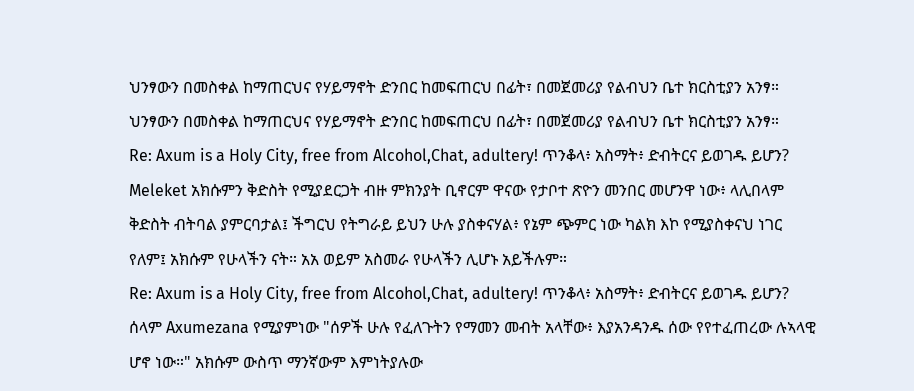ህንፃውን በመስቀል ከማጠርህና የሃይማኖት ድንበር ከመፍጠርህ በፊት፣ በመጀመሪያ የልብህን ቤተ ክርስቲያን አንፃ።
ህንፃውን በመስቀል ከማጠርህና የሃይማኖት ድንበር ከመፍጠርህ በፊት፣ በመጀመሪያ የልብህን ቤተ ክርስቲያን አንፃ።
Re: Axum is a Holy City, free from Alcohol,Chat, adultery! ጥንቆላ፥ አስማት፥ ድብትርና ይወገዱ ይሆን?
Meleket አክሱምን ቅድስት የሚያደርጋት ብዙ ምክንያት ቢኖርም ዋናው የታቦተ ጽዮን መንበር መሆንዋ ነው፥ ላሊበላም ቅድስት ብትባል ያምርባታል፤ ችግርህ የትግራይ ይህን ሁሉ ያስቀናሃል፥ የኔም ጭምር ነው ካልክ እኮ የሚያስቀናህ ነገር የለም፤ አክሱም የሁላችን ናት። አአ ወይም አስመራ የሁላችን ሊሆኑ አይችሉም።
Re: Axum is a Holy City, free from Alcohol,Chat, adultery! ጥንቆላ፥ አስማት፥ ድብትርና ይወገዱ ይሆን?
ሰላም Axumezana የሚያምነው "ሰዎች ሁሉ የፈለጉትን የማመን መብት አላቸው፥ እያአንዳንዱ ሰው የየተፈጠረው ሉኣላዊ ሆኖ ነው።" አክሱም ውስጥ ማንኛውም እምነትያሉው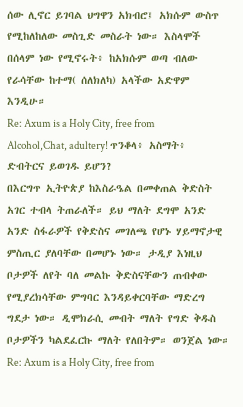ሰው ሊኖር ይገባል ህግዋን አክብሮ፤ አክሱም ውስጥ የሚከለከለው መስጊድ መስራት ነው። እስላሞች በሰላም ነው የሚኖሩት፥ ከአክሱም ወጣ ብለው የራሳቸው ከተማ( ሰለክለካ) አላችው አድዋም እንዲሁ።
Re: Axum is a Holy City, free from Alcohol,Chat, adultery! ጥንቆላ፥ አስማት፥ ድብትርና ይወገዱ ይሆን?
በእርግጥ ኢትዮጵያ ከእስራዔል በመቀጠል ቅድስት አገር ተብላ ትጠራለች። ይህ ማለት ደግሞ አንድ አንድ ስፋራዎች የቅድስና መገለጫ የሆኑ ሃይማኖታዊ ምስጢር ያለባቸው በመሆኑ ነው። ታዲያ እነዚህ ቦታዎች ለየት ባለ መልኩ ቅድስናቸውን ጠብቀው የሚያረክሳቸው ምግባር እንዳይቀርባቸው ማድረግ ግደታ ነው። ዲሞክራሲ መብት ማለት የግድ ቅዱስ ቦታዎችን ካልደፈርኩ ማለት የለበትም። ወንጀል ነው።
Re: Axum is a Holy City, free from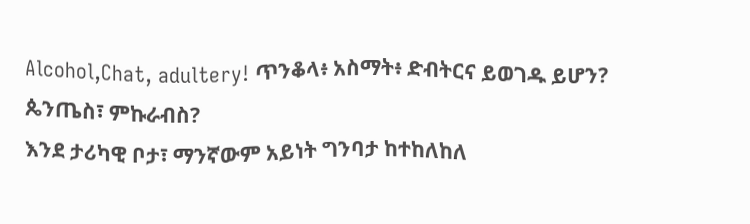Alcohol,Chat, adultery! ጥንቆላ፥ አስማት፥ ድብትርና ይወገዱ ይሆን?
ጴንጤስ፣ ምኩራብስ?
እንደ ታሪካዊ ቦታ፣ ማንኛውም አይነት ግንባታ ከተከለከለ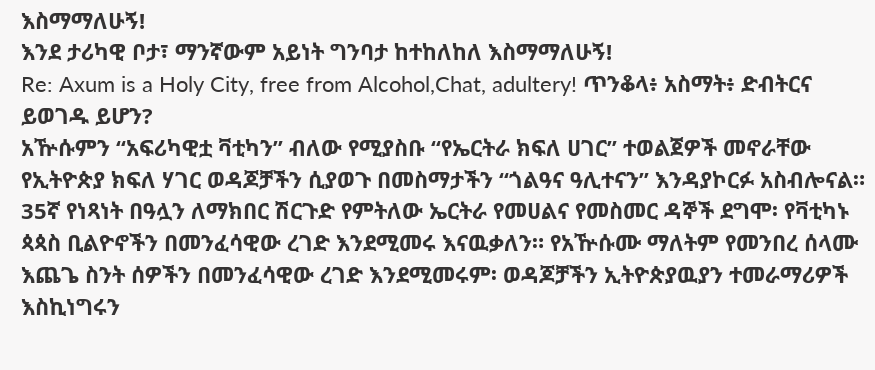እስማማለሁኝ!
እንደ ታሪካዊ ቦታ፣ ማንኛውም አይነት ግንባታ ከተከለከለ እስማማለሁኝ!
Re: Axum is a Holy City, free from Alcohol,Chat, adultery! ጥንቆላ፥ አስማት፥ ድብትርና ይወገዱ ይሆን?
አዅሱምን “አፍሪካዊቷ ቫቲካን” ብለው የሚያስቡ “የኤርትራ ክፍለ ሀገር” ተወልጀዎች መኖራቸው የኢትዮጵያ ክፍለ ሃገር ወዳጆቻችን ሲያወጉ በመስማታችን “ጎልዓና ዓሊተናን” እንዳያኮርፉ አስብሎናል።
35ኛ የነጻነት በዓሏን ለማክበር ሽርጉድ የምትለው ኤርትራ የመሀልና የመስመር ዳኞች ደግሞ፡ የቫቲካኑ ጳጳስ ቢልዮኖችን በመንፈሳዊው ረገድ እንደሚመሩ እናዉቃለን። የአዅሱሙ ማለትም የመንበረ ሰላሙ እጨጌ ስንት ሰዎችን በመንፈሳዊው ረገድ እንደሚመሩም፡ ወዳጆቻችን ኢትዮጵያዉያን ተመራማሪዎች እስኪነግሩን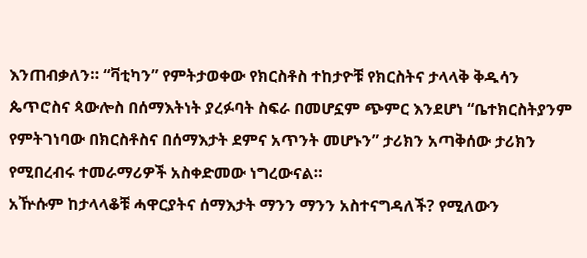እንጠብቃለን። “ቫቲካን” የምትታወቀው የክርስቶስ ተከታዮቹ የክርስትና ታላላቅ ቅዱሳን ጴጥሮስና ጳውሎስ በሰማእትነት ያረፉባት ስፍራ በመሆኗም ጭምር እንደሆነ “ቤተክርስትያንም የምትገነባው በክርስቶስና በሰማእታት ደምና አጥንት መሆኑን” ታሪክን አጣቅሰው ታሪክን የሚበረብሩ ተመራማሪዎች አስቀድመው ነግረውናል።
አዅሱም ከታላላቆቹ ሓዋርያትና ሰማእታት ማንን ማንን አስተናግዳለች? የሚለውን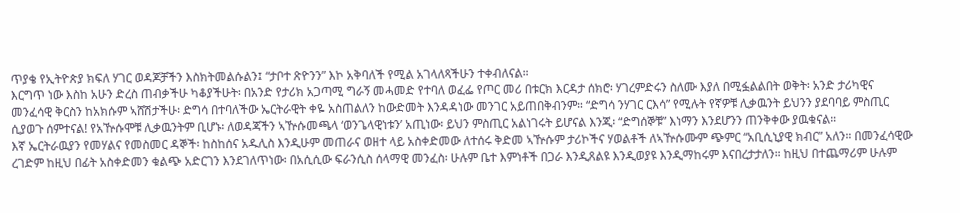ጥያቄ የኢትዮጵያ ክፍለ ሃገር ወዳጆቻችን እስክትመልሱልን፤ “ታቦተ ጽዮንን” እኮ አቅባለች የሚል አገላለጻችሁን ተቀብለናል።
እርግጥ ነው እስከ አሁን ድረስ ጠብቃችሁ ካቆያችሁት፡ በአንድ የታሪክ አጋጣሚ ግራኝ መሓመድ የተባለ ወፈፌ የጦር መሪ በቱርክ እርዳታ ሰክሮ፡ ሃገረምድሩን ስለሙ እያለ በሚፏልልበት ወቅት፡ አንድ ታሪካዊና መንፈሳዊ ቅርስን ከአክሱም ኣሸሽታችሁ፡ ድግሳ በተባለችው ኤርትራዊት ቀዬ አስጠልለን ከውድመት እንዳዳነው መንገር አይጠበቅብንም። “ድግሳ ንሃገር ርእሳ” የሚሉት የኛዎቹ ሊቃዉንት ይህንን ያደባባይ ምስጢር ሲያወጉ ሰምተናል! የአዅሱሞቹ ሊቃዉንትም ቢሆኑ፡ ለወዳጃችን ኣዅሱመጫላ ‘ወንጌላዊነቱን’ አጢነው፡ ይህን ምስጢር አልነገሩት ይሆናል እንጂ፡ “ድግሰኞቹ” እነማን እንደሆንን ጠንቅቀው ያዉቁናል።
እኛ ኤርትራዉያን የመሃልና የመስመር ዳኞች፡ ከስከሰና አዱሊስ እንዲሁም መጠራና ወዘተ ላይ አስቀድመው ለተሰሩ ቅድመ ኣዅሱም ታሪኮችና ሃወልቶች ለኣዅሱሙም ጭምር “አቢሲኒያዊ ክብር” አለን። በመንፈሳዊው ረገድም ከዚህ በፊት አስቀድመን ቁልጭ አድርገን እንደገለጥነው፡ በአሲሲው ፍራንሲስ ሰላማዊ መንፈስ፡ ሁሉም ቤተ እምነቶች በጋራ እንዲጸልዩ እንዲወያዩ እንዲማከሩም እናበረታታለን። ከዚህ በተጨማሪም ሁሉም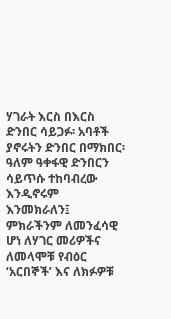ሃገራት እርስ በእርስ ድንበር ሳይጋፉ፡ አባቶች ያኖሩትን ድንበር በማክበር፡ ዓለም ዓቀፋዊ ድንበርን ሳይጥሱ ተከባብረው እንዲኖሩም እንመክራለን፤ ምክራችንም ለመንፈሳዊ ሆነ ለሃገር መሪዎችና ለመላሞቹ የብዕር ‘አርበኞች’ እና ለክፉዎቹ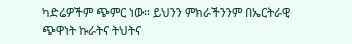ካድሬዎችም ጭምር ነው። ይህንን ምክራችንንም በኤርትራዊ ጭዋነት ኩራትና ትህትና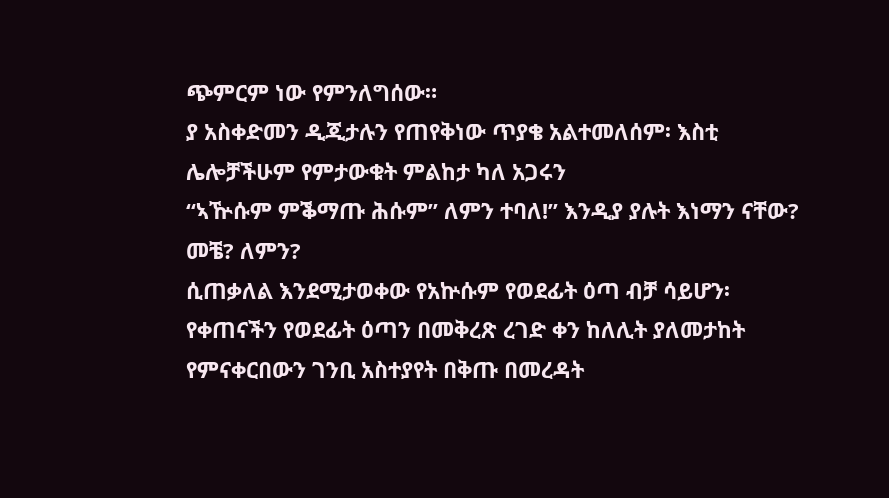ጭምርም ነው የምንለግሰው።
ያ አስቀድመን ዲጂታሉን የጠየቅነው ጥያቄ አልተመለሰም፡ እስቲ ሌሎቻችሁም የምታውቁት ምልከታ ካለ አጋሩን
“ኣዅሱም ምቕማጡ ሕሱም” ለምን ተባለ!” እንዲያ ያሉት እነማን ናቸው? መቼ? ለምን?
ሲጠቃለል እንደሚታወቀው የአኵሱም የወደፊት ዕጣ ብቻ ሳይሆን፡ የቀጠናችን የወደፊት ዕጣን በመቅረጽ ረገድ ቀን ከለሊት ያለመታከት የምናቀርበውን ገንቢ አስተያየት በቅጡ በመረዳት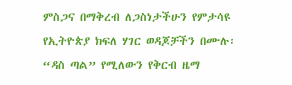ምስጋና በማቅረብ ለጋስነታችሁን የምታሳዩ የኢትዮጵያ ክፍለ ሃገር ወዳጆቻችን በሙሉ፡ “ዳስ ጣል” የሚለውን የቅርብ ዜማ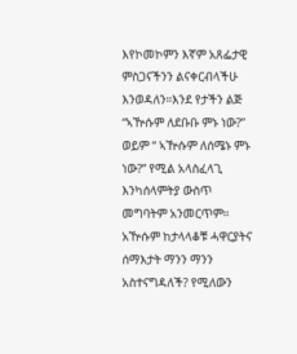እየኮመኮምን እኛም አጸፌታዊ ምስጋናችንን ልናቀርብላችሁ እንወዳለን።እንደ የታችን ልጅ “ኣዅሱም ለደቡቡ ምኑ ነው?” ወይም “ ኣዅሱም ለሰሜኑ ምኑ ነው?” የሚል አላስፈላጊ እንካሰላምትያ ውስጥ መግባትም አንመርጥም።
አዅሱም ከታላላቆቹ ሓዋርያትና ሰማእታት ማንን ማንን አስተናግዳለች? የሚለውን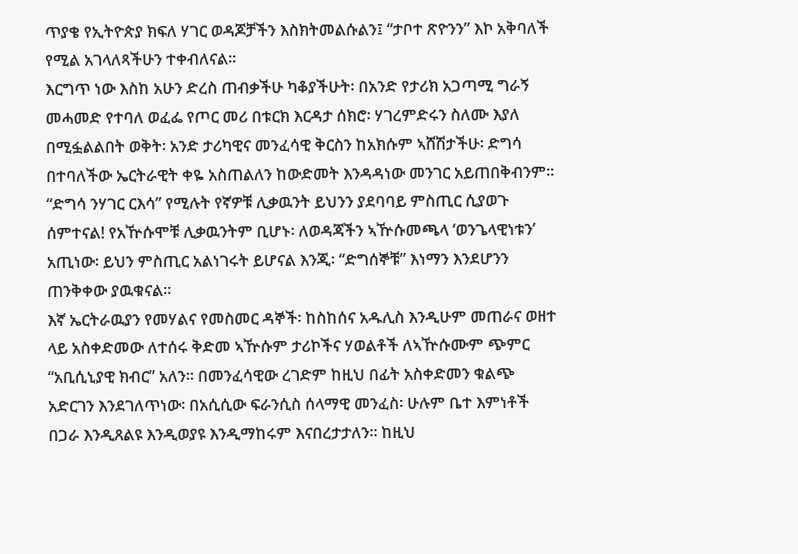ጥያቄ የኢትዮጵያ ክፍለ ሃገር ወዳጆቻችን እስክትመልሱልን፤ “ታቦተ ጽዮንን” እኮ አቅባለች የሚል አገላለጻችሁን ተቀብለናል።
እርግጥ ነው እስከ አሁን ድረስ ጠብቃችሁ ካቆያችሁት፡ በአንድ የታሪክ አጋጣሚ ግራኝ መሓመድ የተባለ ወፈፌ የጦር መሪ በቱርክ እርዳታ ሰክሮ፡ ሃገረምድሩን ስለሙ እያለ በሚፏልልበት ወቅት፡ አንድ ታሪካዊና መንፈሳዊ ቅርስን ከአክሱም ኣሸሽታችሁ፡ ድግሳ በተባለችው ኤርትራዊት ቀዬ አስጠልለን ከውድመት እንዳዳነው መንገር አይጠበቅብንም። “ድግሳ ንሃገር ርእሳ” የሚሉት የኛዎቹ ሊቃዉንት ይህንን ያደባባይ ምስጢር ሲያወጉ ሰምተናል! የአዅሱሞቹ ሊቃዉንትም ቢሆኑ፡ ለወዳጃችን ኣዅሱመጫላ ‘ወንጌላዊነቱን’ አጢነው፡ ይህን ምስጢር አልነገሩት ይሆናል እንጂ፡ “ድግሰኞቹ” እነማን እንደሆንን ጠንቅቀው ያዉቁናል።
እኛ ኤርትራዉያን የመሃልና የመስመር ዳኞች፡ ከስከሰና አዱሊስ እንዲሁም መጠራና ወዘተ ላይ አስቀድመው ለተሰሩ ቅድመ ኣዅሱም ታሪኮችና ሃወልቶች ለኣዅሱሙም ጭምር “አቢሲኒያዊ ክብር” አለን። በመንፈሳዊው ረገድም ከዚህ በፊት አስቀድመን ቁልጭ አድርገን እንደገለጥነው፡ በአሲሲው ፍራንሲስ ሰላማዊ መንፈስ፡ ሁሉም ቤተ እምነቶች በጋራ እንዲጸልዩ እንዲወያዩ እንዲማከሩም እናበረታታለን። ከዚህ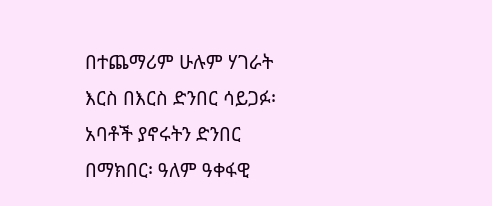በተጨማሪም ሁሉም ሃገራት እርስ በእርስ ድንበር ሳይጋፉ፡ አባቶች ያኖሩትን ድንበር በማክበር፡ ዓለም ዓቀፋዊ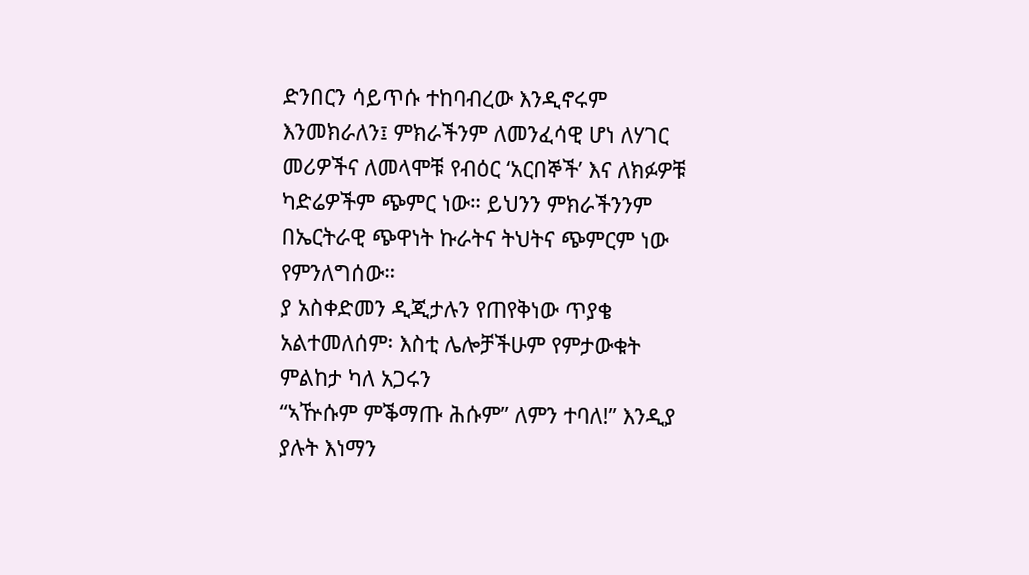ድንበርን ሳይጥሱ ተከባብረው እንዲኖሩም እንመክራለን፤ ምክራችንም ለመንፈሳዊ ሆነ ለሃገር መሪዎችና ለመላሞቹ የብዕር ‘አርበኞች’ እና ለክፉዎቹ ካድሬዎችም ጭምር ነው። ይህንን ምክራችንንም በኤርትራዊ ጭዋነት ኩራትና ትህትና ጭምርም ነው የምንለግሰው።
ያ አስቀድመን ዲጂታሉን የጠየቅነው ጥያቄ አልተመለሰም፡ እስቲ ሌሎቻችሁም የምታውቁት ምልከታ ካለ አጋሩን
“ኣዅሱም ምቕማጡ ሕሱም” ለምን ተባለ!” እንዲያ ያሉት እነማን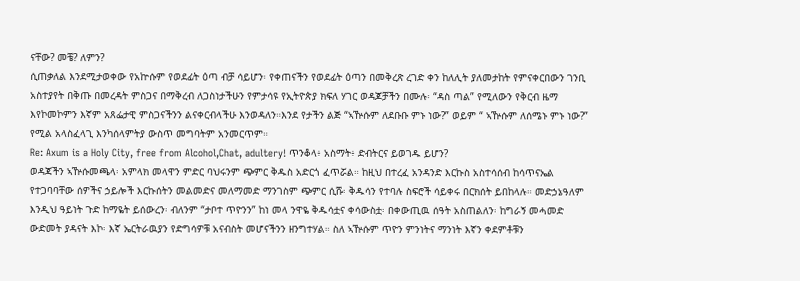ናቸው? መቼ? ለምን?
ሲጠቃለል እንደሚታወቀው የአኵሱም የወደፊት ዕጣ ብቻ ሳይሆን፡ የቀጠናችን የወደፊት ዕጣን በመቅረጽ ረገድ ቀን ከለሊት ያለመታከት የምናቀርበውን ገንቢ አስተያየት በቅጡ በመረዳት ምስጋና በማቅረብ ለጋስነታችሁን የምታሳዩ የኢትዮጵያ ክፍለ ሃገር ወዳጆቻችን በሙሉ፡ “ዳስ ጣል” የሚለውን የቅርብ ዜማ እየኮመኮምን እኛም አጸፌታዊ ምስጋናችንን ልናቀርብላችሁ እንወዳለን።እንደ የታችን ልጅ “ኣዅሱም ለደቡቡ ምኑ ነው?” ወይም “ ኣዅሱም ለሰሜኑ ምኑ ነው?” የሚል አላስፈላጊ እንካሰላምትያ ውስጥ መግባትም አንመርጥም።
Re: Axum is a Holy City, free from Alcohol,Chat, adultery! ጥንቆላ፥ አስማት፥ ድብትርና ይወገዱ ይሆን?
ወዳጃችን ኣዅሱመጫላ፡ አምላክ መላዋን ምድር ባህሩንም ጭምር ቅዱስ አድርጎ ፈጥሯል። ከዚህ በተረፈ አንዳንድ እርኩስ አስተሳሰብ ከሳጥናኤል የተጋባባቸው ሰዎችና ኃይሎች እርኩሰትን መልመድና መለማመድ ማንገስም ጭምር ሲሹ፡ ቅዱሳን የተባሉ ስፍሮች ሳይቀሩ በርክሰት ይበከላሉ። መድኃኔዓለም እንዲህ ዓይነት ጉድ ከማዬት ይሰውረን፡ ብለንም “ታቦተ ጥዮንን” ከነ መላ ንዋዬ ቅዱሳቷና ቀሳውስቷ፡ በቀውጢዉ ሰዓት አስጠልለን፡ ከግራኝ መሓመድ ውድመት ያዳናት እኮ፡ እኛ ኤርትራዉያን የድግሳዎቹ አናብስት መሆናችንን ዘንግተሃል። ስለ ኣዅሱም ጥዮን ምንነትና ማንነት እኛን ቀደምቶቹን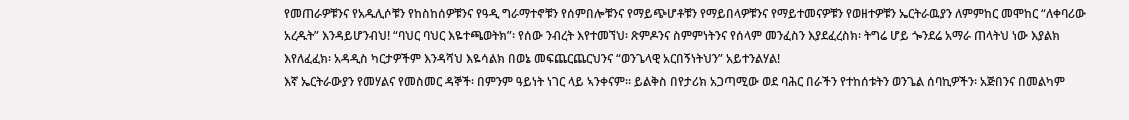የመጠራዎቹንና የአዱሊሶቹን የከስከሰዎቹንና የዓዲ ግራማተኖቹን የሰምበሎቹንና የማይጭሆቶቹን የማይበላዎቹንና የማይተመናዎቹን የወዘተዎቹን ኤርትራዉያን ለምምከር መሞከር “ለቀባሪው አረዱት” እንዳይሆንብህ! “ባህር ባህር እዬተጫወትክ”፡ የሰው ንብረት እየተመኘህ፡ ጽምዶንና ስምምነትንና የሰላም መንፈስን እያደፈረስክ፡ ትግሬ ሆይ ጐንደሬ አማራ ጠላትህ ነው እያልክ እየለፈፈክ፡ አዳዲስ ካርታዎችም እንዳሻህ እዬሳልክ በወኔ መፍጨርጨርህንና “ወንጌላዊ አርበኝነትህን” አይተንልሃል!
እኛ ኤርትራውያን የመሃልና የመስመር ዳኞች፡ በምንም ዓይነት ነገር ላይ ኣንቀናም። ይልቅስ በየታሪክ አጋጣሚው ወደ ባሕር በራችን የተከሰቱትን ወንጌል ሰባኪዎችን፡ አጅበንና በመልካም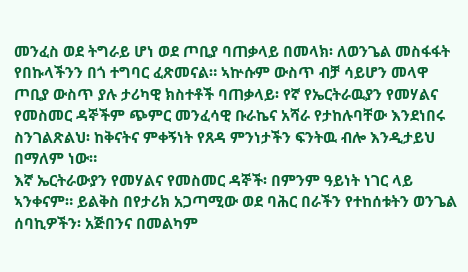መንፈስ ወደ ትግራይ ሆነ ወደ ጦቢያ ባጠቃላይ በመላክ፡ ለወንጌል መስፋፋት የበኩላችንን በጎ ተግባር ፈጽመናል። ኣኵሱም ውስጥ ብቻ ሳይሆን መላዋ ጦቢያ ውስጥ ያሉ ታሪካዊ ክስተቶች ባጠቃላይ፡ የኛ የኤርትራዉያን የመሃልና የመስመር ዳኞችም ጭምር መንፈሳዊ ቡራኬና አሻራ የታከሉባቸው እንደነበሩ ስንገልጽልህ፡ ከቅናትና ምቀኝነት የጸዳ ምንነታችን ፍንትዉ ብሎ እንዲታይህ በማለም ነው።
እኛ ኤርትራውያን የመሃልና የመስመር ዳኞች፡ በምንም ዓይነት ነገር ላይ ኣንቀናም። ይልቅስ በየታሪክ አጋጣሚው ወደ ባሕር በራችን የተከሰቱትን ወንጌል ሰባኪዎችን፡ አጅበንና በመልካም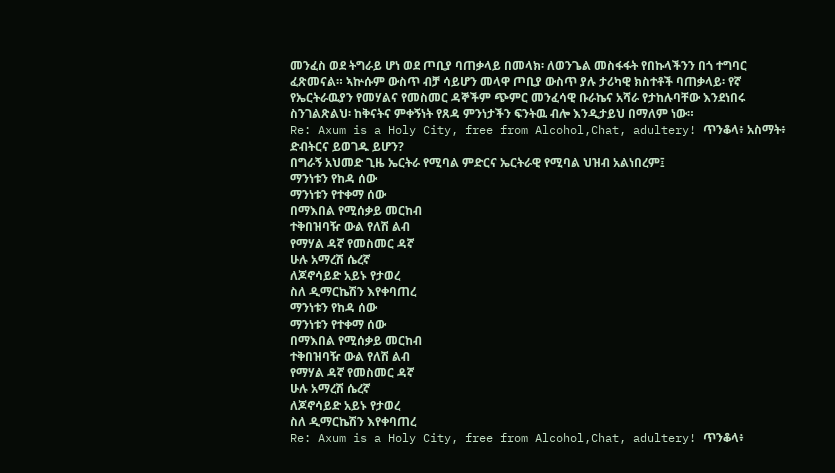መንፈስ ወደ ትግራይ ሆነ ወደ ጦቢያ ባጠቃላይ በመላክ፡ ለወንጌል መስፋፋት የበኩላችንን በጎ ተግባር ፈጽመናል። ኣኵሱም ውስጥ ብቻ ሳይሆን መላዋ ጦቢያ ውስጥ ያሉ ታሪካዊ ክስተቶች ባጠቃላይ፡ የኛ የኤርትራዉያን የመሃልና የመስመር ዳኞችም ጭምር መንፈሳዊ ቡራኬና አሻራ የታከሉባቸው እንደነበሩ ስንገልጽልህ፡ ከቅናትና ምቀኝነት የጸዳ ምንነታችን ፍንትዉ ብሎ እንዲታይህ በማለም ነው።
Re: Axum is a Holy City, free from Alcohol,Chat, adultery! ጥንቆላ፥ አስማት፥ ድብትርና ይወገዱ ይሆን?
በግራኝ አህመድ ጊዜ ኤርትራ የሚባል ምድርና ኤርትራዊ የሚባል ህዝብ አልነበረም፤
ማንነቱን የከዳ ሰው
ማንነቱን የተቀማ ሰው
በማእበል የሚሰቃይ መርከብ
ተቅበዝባዥ ውል የለሽ ልብ
የማሃል ዳኛ የመስመር ዳኛ
ሁሉ አማረሽ ሴረኛ
ለጆኖሳይድ አይኑ የታወረ
ስለ ዲማርኬሽን እየቀባጠረ
ማንነቱን የከዳ ሰው
ማንነቱን የተቀማ ሰው
በማእበል የሚሰቃይ መርከብ
ተቅበዝባዥ ውል የለሽ ልብ
የማሃል ዳኛ የመስመር ዳኛ
ሁሉ አማረሽ ሴረኛ
ለጆኖሳይድ አይኑ የታወረ
ስለ ዲማርኬሽን እየቀባጠረ
Re: Axum is a Holy City, free from Alcohol,Chat, adultery! ጥንቆላ፥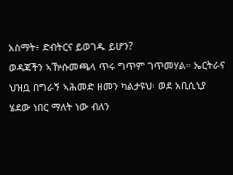አስማት፥ ድብትርና ይወገዱ ይሆን?
ወዳጃችን ኣዅሱመጫላ ጥሩ ግጥም ገጥመሃል። ኤርትራና ህዝቧ በግራኝ ኣሕመድ ዘመን ካልታዩህ፡ ወደ አቢሲኒያ ሄደው ነበር ማለት ነው ብለን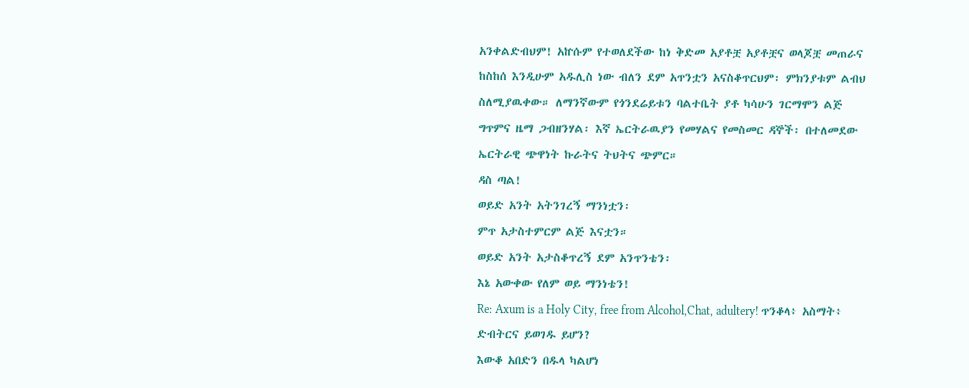አንቀልድብህም! አኵሱም የተወለደችው ከነ ቅድመ አያቶቿ አያቶቿና ወላጆቿ መጠራና ከስከሰ እንዲሁም አዱሊስ ነው ብለን ደም አጥንቷን አናስቆጥርህም፡ ምክንያቱም ልብህ ስለሚያዉቀው። ለማንኛውም የጎንደሬይቱን ባልተቤት ያቶ ካሳሁን ገርማሞን ልጅ ግጥምና ዜማ ጋብዘንሃል፡ እኛ ኤርትራዉያን የመሃልና የመስመር ዳኞች፡ በተለመደው ኤርትራዊ ጭዋነት ኩራትና ትህትና ጭምር።
ዳስ ጣል!
ወይድ አንት አትንገረኝ ማንነቷን፡
ምጥ አታስተምርም ልጅ እናቷን።
ወይድ አንት አታስቆጥረኝ ደም አንጥንቴን፡
እኔ አውቀው የለም ወይ ማንነቴን!
Re: Axum is a Holy City, free from Alcohol,Chat, adultery! ጥንቆላ፥ አስማት፥ ድብትርና ይወገዱ ይሆን?
እውቆ አበድን በዱላ ካልሆነ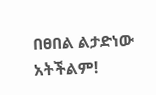በፀበል ልታድነው አትችልም!